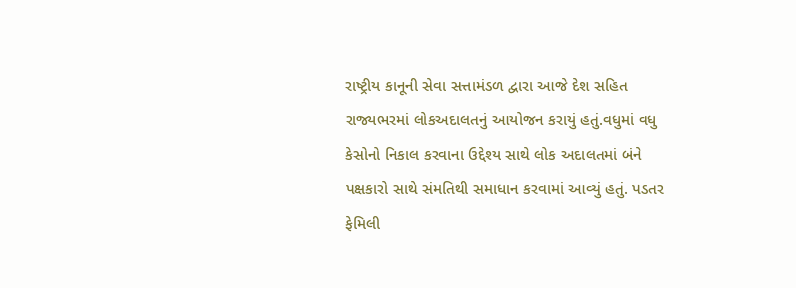રાષ્ટ્રીય કાનૂની સેવા સત્તામંડળ દ્વારા આજે દેશ સહિત રાજ્યભરમાં લોકઅદાલતનું આયોજન કરાયું હતું.વધુમાં વધુ કેસોનો નિકાલ કરવાના ઉદ્દેશ્ય સાથે લોક અદાલતમાં બંને પક્ષકારો સાથે સંમતિથી સમાધાન કરવામાં આવ્યું હતું. પડતર ફેમિલી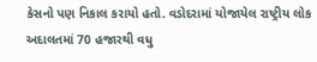કેસનો પણ નિકાલ કરાયો હતો. વડોદરામાં યોજાયેલ રાષ્ટ્રીય લોક અદાલતમાં 70 હજારથી વધુ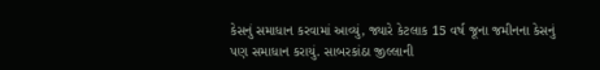કેસનું સમાધાન કરવામાં આવ્યું, જ્યારે કેટલાક 15 વર્ષ જૂના જમીનના કેસનું પણ સમાધાન કરાયું. સાબરકાંઠા જીલ્લાની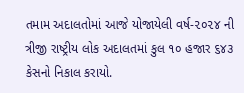તમામ અદાલતોમાં આજે યોજાયેલી વર્ષ-૨૦૨૪ ની ત્રીજી રાષ્ટ્રીય લોક અદાલતમાં કુલ ૧૦ હજાર ૬૪૩ કેસનો નિકાલ કરાયો.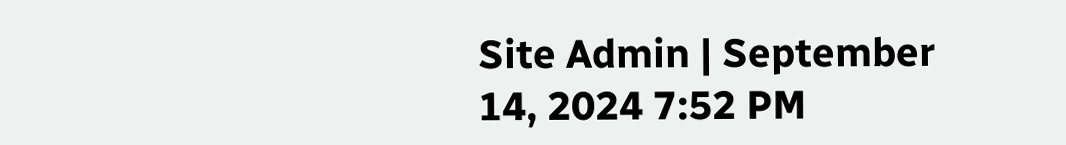Site Admin | September 14, 2024 7:52 PM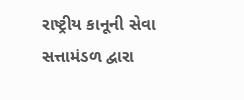રાષ્ટ્રીય કાનૂની સેવા સત્તામંડળ દ્વારા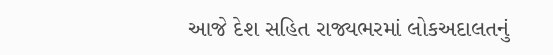આજે દેશ સહિત રાજ્યભરમાં લોકઅદાલતનું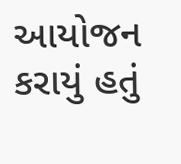આયોજન કરાયું હતું